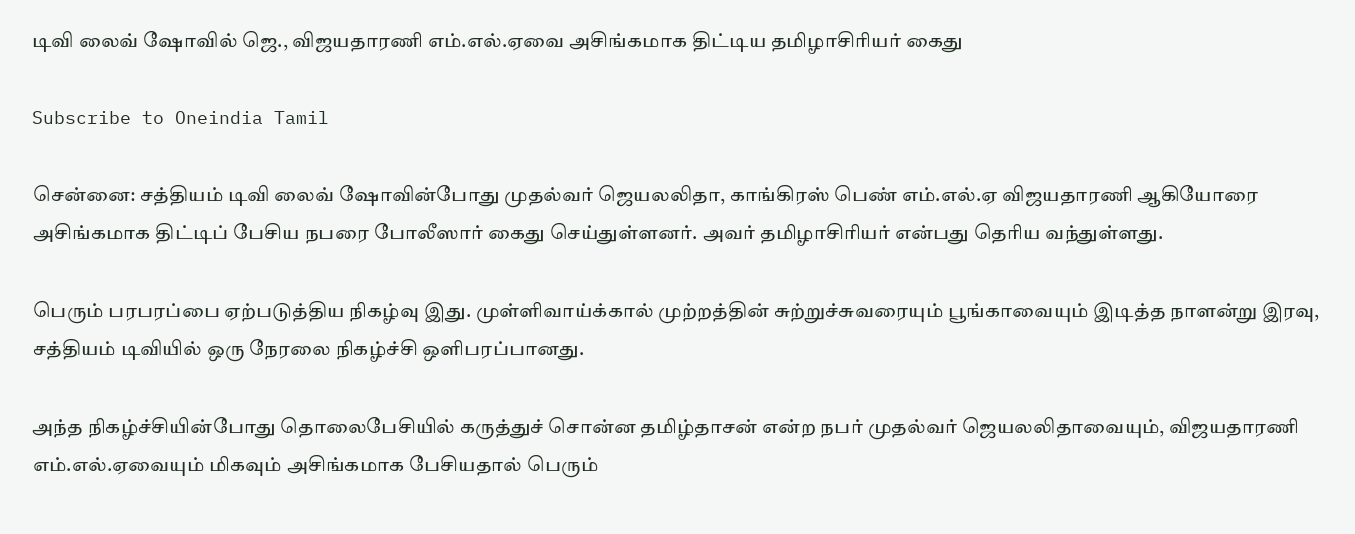டிவி லைவ் ஷோவில் ஜெ., விஜயதாரணி எம்.எல்.ஏவை அசிங்கமாக திட்டிய தமிழாசிரியர் கைது

Subscribe to Oneindia Tamil

சென்னை: சத்தியம் டிவி லைவ் ஷோவின்போது முதல்வர் ஜெயலலிதா, காங்கிரஸ் பெண் எம்.எல்.ஏ விஜயதாரணி ஆகியோரை அசிங்கமாக திட்டிப் பேசிய நபரை போலீஸார் கைது செய்துள்ளனர். அவர் தமிழாசிரியர் என்பது தெரிய வந்துள்ளது.

பெரும் பரபரப்பை ஏற்படுத்திய நிகழ்வு இது. முள்ளிவாய்க்கால் முற்றத்தின் சுற்றுச்சுவரையும் பூங்காவையும் இடித்த நாளன்று இரவு, சத்தியம் டிவியில் ஒரு நேரலை நிகழ்ச்சி ஒளிபரப்பானது.

அந்த நிகழ்ச்சியின்போது தொலைபேசியில் கருத்துச் சொன்ன தமிழ்தாசன் என்ற நபர் முதல்வர் ஜெயலலிதாவையும், விஜயதாரணி எம்.எல்.ஏவையும் மிகவும் அசிங்கமாக பேசியதால் பெரும்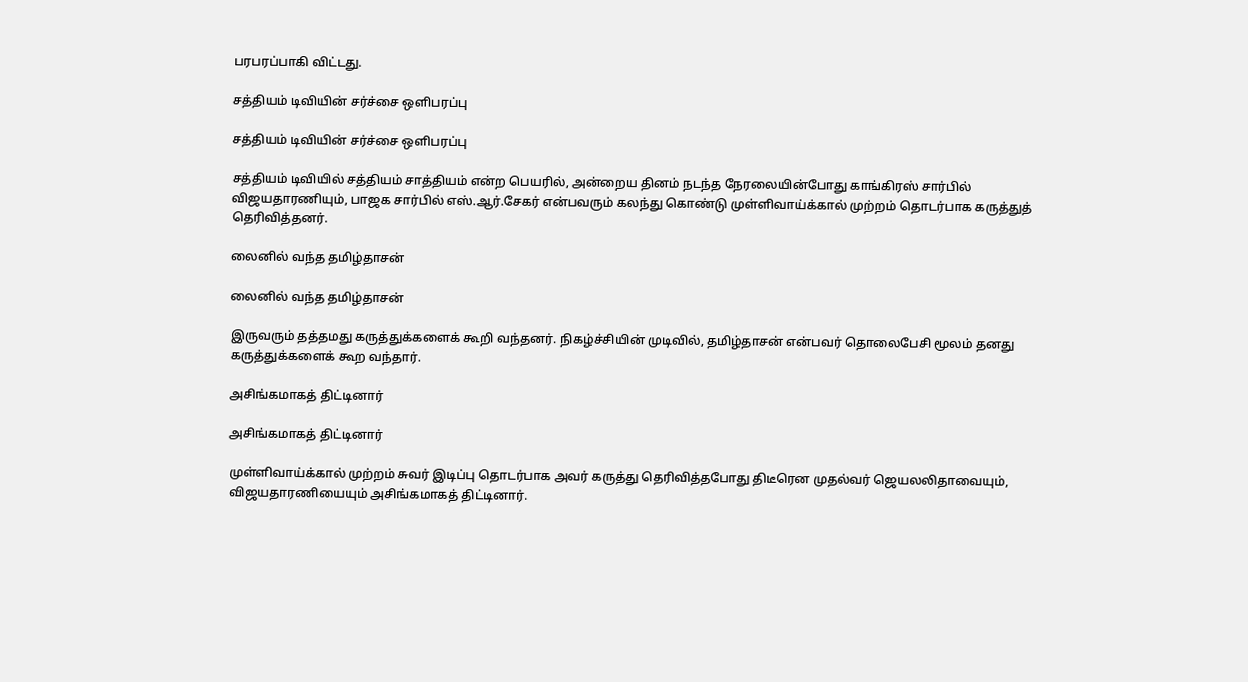பரபரப்பாகி விட்டது.

சத்தியம் டிவியின் சர்ச்சை ஒளிபரப்பு

சத்தியம் டிவியின் சர்ச்சை ஒளிபரப்பு

சத்தியம் டிவியில் சத்தியம் சாத்தியம் என்ற பெயரில், அன்றைய தினம் நடந்த நேரலையின்போது காங்கிரஸ் சார்பில் விஜயதாரணியும், பாஜக சார்பில் எஸ்.ஆர்.சேகர் என்பவரும் கலந்து கொண்டு முள்ளிவாய்க்கால் முற்றம் தொடர்பாக கருத்துத் தெரிவித்தனர்.

லைனில் வந்த தமிழ்தாசன்

லைனில் வந்த தமிழ்தாசன்

இருவரும் தத்தமது கருத்துக்களைக் கூறி வந்தனர். நிகழ்ச்சியின் முடிவில், தமிழ்தாசன் என்பவர் தொலைபேசி மூலம் தனது கருத்துக்களைக் கூற வந்தார்.

அசிங்கமாகத் திட்டினார்

அசிங்கமாகத் திட்டினார்

முள்ளிவாய்க்கால் முற்றம் சுவர் இடிப்பு தொடர்பாக அவர் கருத்து தெரிவித்தபோது திடீரென முதல்வர் ஜெயலலிதாவையும், விஜயதாரணியையும் அசிங்கமாகத் திட்டினார்.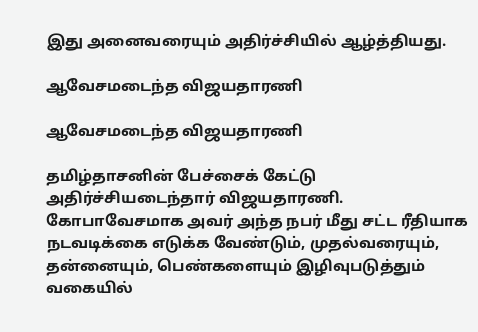இது அனைவரையும் அதிர்ச்சியில் ஆழ்த்தியது.

ஆவேசமடைந்த விஜயதாரணி

ஆவேசமடைந்த விஜயதாரணி

தமிழ்தாசனின் பேச்சைக் கேட்டு அதிர்ச்சியடைந்தார் விஜயதாரணி. கோபாவேசமாக அவர் அந்த நபர் மீது சட்ட ரீதியாக நடவடிக்கை எடுக்க வேண்டும், முதல்வரையும், தன்னையும், பெண்களையும் இழிவுபடுத்தும் வகையில்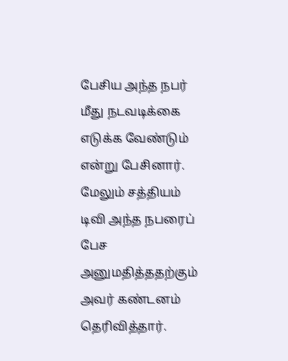பேசிய அந்த நபர் மீது நடவடிக்கை எடுக்க வேண்டும் என்று பேசினார். மேலும் சத்தியம் டிவி அந்த நபரைப் பேச அனுமதித்ததற்கும் அவர் கண்டனம் தெரிவித்தார்.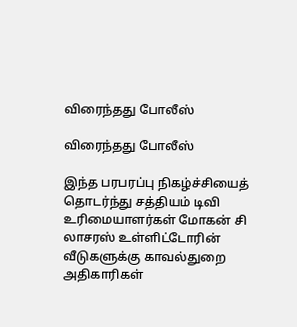விரைந்தது போலீஸ்

விரைந்தது போலீஸ்

இந்த பரபரப்பு நிகழ்ச்சியைத் தொடர்ந்து சத்தியம் டிவி உரிமையாளர்கள் மோகன் சி லாசரஸ் உள்ளிட்டோரின் வீடுகளுக்கு காவல்துறை அதிகாரிகள்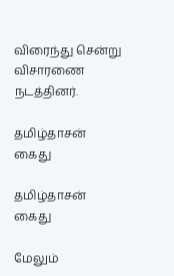விரைந்து சென்று விசாரணை நடத்தினர்.

தமிழ்தாசன் கைது

தமிழ்தாசன் கைது

மேலும்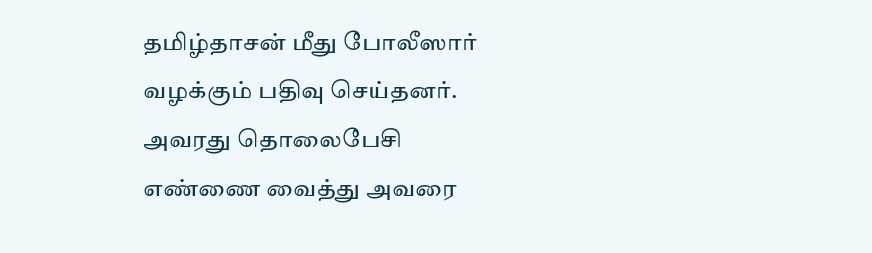தமிழ்தாசன் மீது போலீஸார் வழக்கும் பதிவு செய்தனர். அவரது தொலைபேசி எண்ணை வைத்து அவரை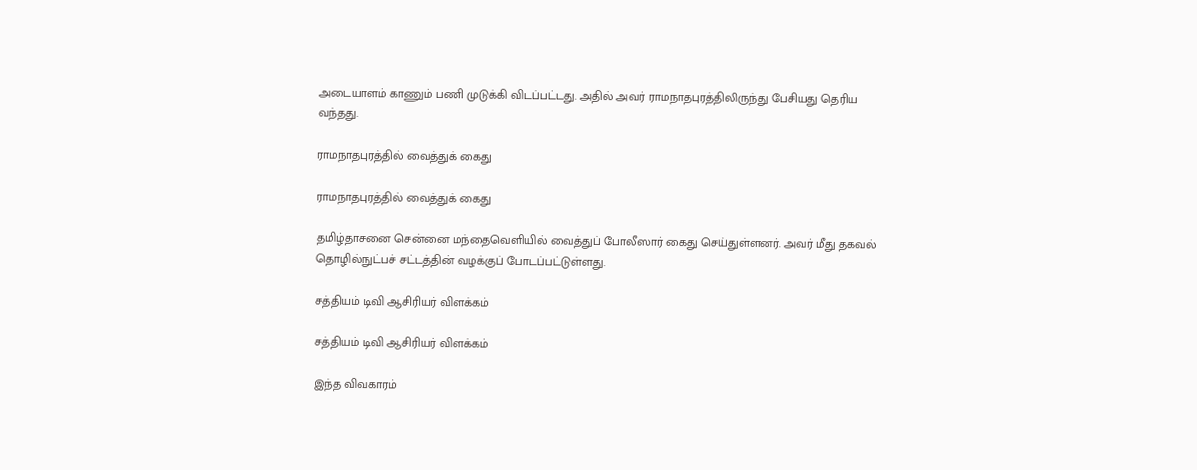அடையாளம் காணும் பணி முடுக்கி விடப்பட்டது. அதில் அவர் ராமநாதபுரத்திலிருந்து பேசியது தெரிய வந்தது.

ராமநாதபுரத்தில் வைத்துக் கைது

ராமநாதபுரத்தில் வைத்துக் கைது

தமிழ்தாசனை சென்னை மந்தைவெளியில் வைத்துப் போலீஸார் கைது செய்துள்ளனர். அவர் மீது தகவல் தொழில்நுட்பச் சட்டத்தின் வழக்குப் போடப்பட்டுள்ளது.

சத்தியம் டிவி ஆசிரியர் விளக்கம்

சத்தியம் டிவி ஆசிரியர் விளக்கம்

இந்த விவகாரம்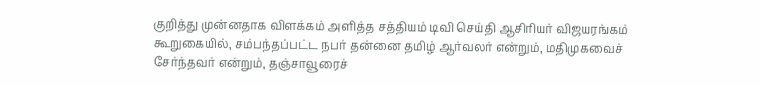குறித்து முன்னதாக விளக்கம் அளித்த சத்தியம் டிவி செய்தி ஆசிரியர் விஜயரங்கம் கூறுகையில், சம்பந்தப்பட்ட நபர் தன்னை தமிழ் ஆர்வலர் என்றும், மதிமுகவைச் சேர்ந்தவர் என்றும், தஞ்சாவூரைச்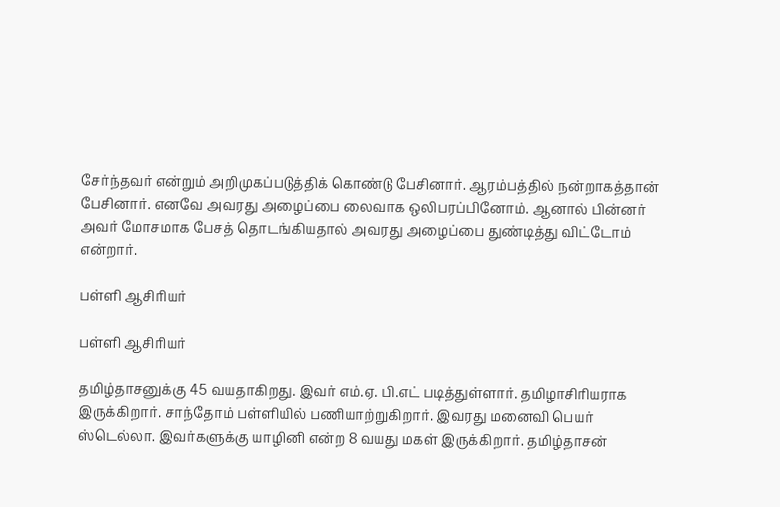சேர்ந்தவர் என்றும் அறிமுகப்படுத்திக் கொண்டு பேசினார். ஆரம்பத்தில் நன்றாகத்தான் பேசினார். எனவே அவரது அழைப்பை லைவாக ஒலிபரப்பினோம். ஆனால் பின்னர் அவர் மோசமாக பேசத் தொடங்கியதால் அவரது அழைப்பை துண்டித்து விட்டோம் என்றார்.

பள்ளி ஆசிரியர்

பள்ளி ஆசிரியர்

தமிழ்தாசனுக்கு 45 வயதாகிறது. இவர் எம்.ஏ. பி.எட் படித்துள்ளார். தமிழாசிரியராக இருக்கிறார். சாந்தோம் பள்ளியில் பணியாற்றுகிறார். இவரது மனைவி பெயர் ஸ்டெல்லா. இவர்களுக்கு யாழினி என்ற 8 வயது மகள் இருக்கிறார். தமிழ்தாசன்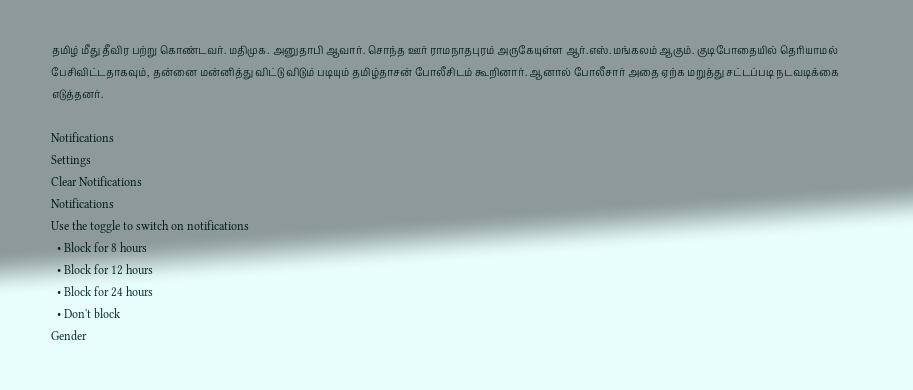தமிழ் மீது தீவிர பற்று கொண்டவர். மதிமுக. அனுதாபி ஆவார். சொந்த ஊர் ராமநாதபுரம் அருகேயுள்ள ஆர்.எஸ்.மங்கலம் ஆகும். குடிபோதையில் தெரியாமல் பேசிவிட்டதாகவும், தன்னை மன்னித்து விட்டு விடும் படியும் தமிழ்தாசன் போலீசிடம் கூறினார். ஆனால் போலீசார் அதை ஏற்க மறுத்து சட்டப்படி நடவடிக்கை எடுத்தனர்.

Notifications
Settings
Clear Notifications
Notifications
Use the toggle to switch on notifications
  • Block for 8 hours
  • Block for 12 hours
  • Block for 24 hours
  • Don't block
Gender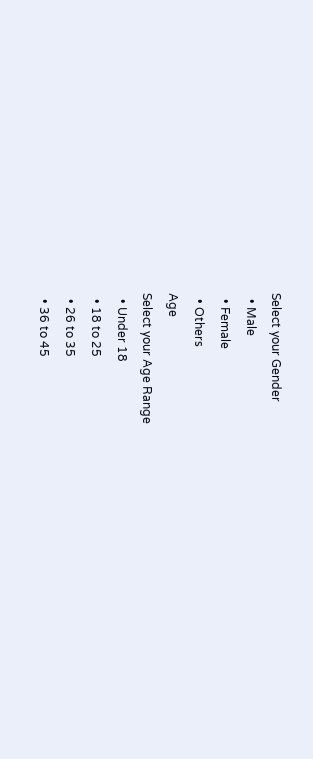Select your Gender
  • Male
  • Female
  • Others
Age
Select your Age Range
  • Under 18
  • 18 to 25
  • 26 to 35
  • 36 to 45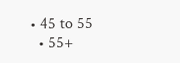• 45 to 55
  • 55+